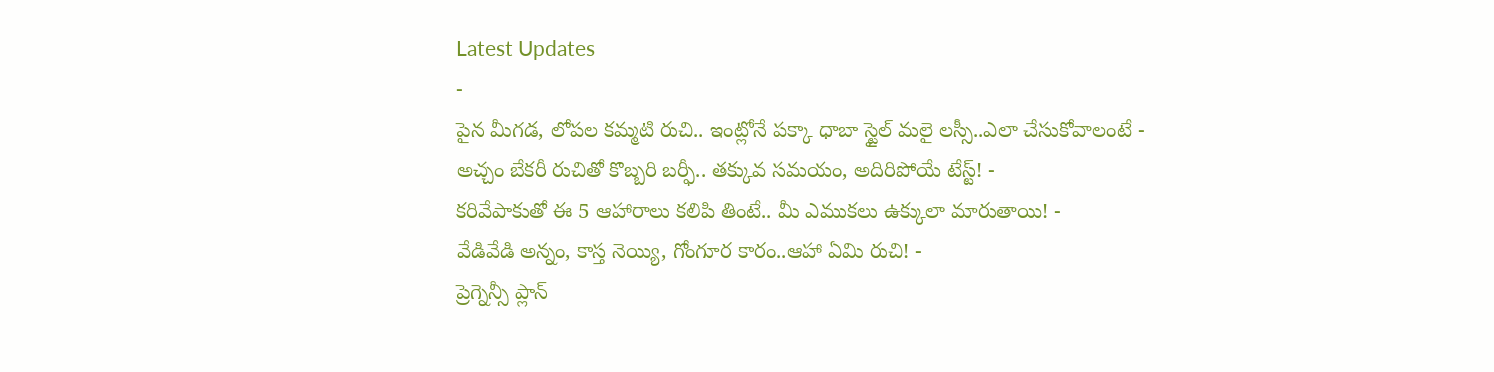Latest Updates
-
పైన మీగడ, లోపల కమ్మటి రుచి.. ఇంట్లోనే పక్కా ధాబా స్టైల్ మలై లస్సీ..ఎలా చేసుకోవాలంటే -
అచ్చం బేకరీ రుచితో కొబ్బరి బర్ఫీ.. తక్కువ సమయం, అదిరిపోయే టేస్ట్! -
కరివేపాకుతో ఈ 5 ఆహారాలు కలిపి తింటే.. మీ ఎముకలు ఉక్కులా మారుతాయి! -
వేడివేడి అన్నం, కాస్త నెయ్యి, గోంగూర కారం..ఆహా ఏమి రుచి! -
ప్రెగ్నెన్సీ ప్లాన్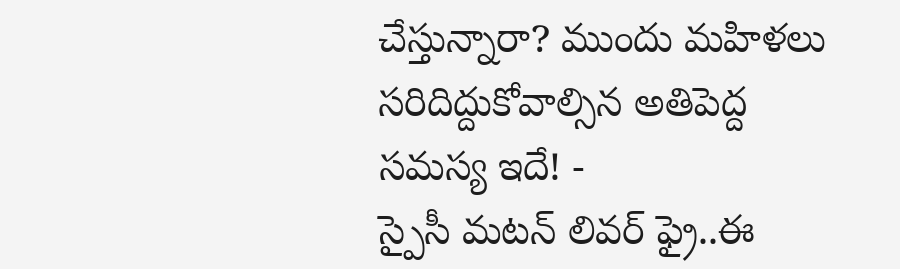చేస్తున్నారా? ముందు మహిళలు సరిదిద్దుకోవాల్సిన అతిపెద్ద సమస్య ఇదే! -
స్పైసీ మటన్ లివర్ ఫ్రై..ఈ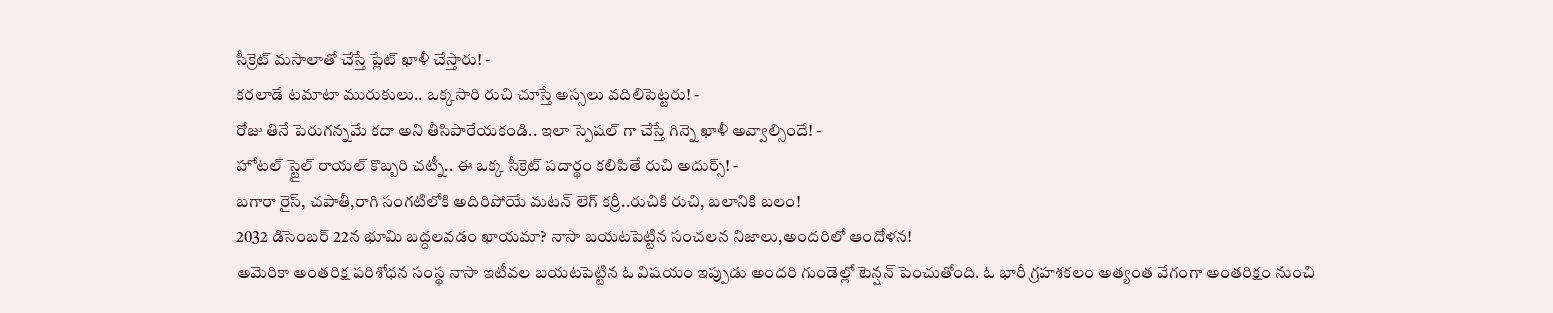సీక్రెట్ మసాలాతో చేస్తే ప్లేట్ ఖాళీ చేస్తారు! -
కరలాడే టమాటా మురుకులు.. ఒక్కసారి రుచి చూస్తే అస్సలు వదిలిపెట్టరు! -
రోజు తినే పెరుగన్నమే కదా అని తీసిపారేయకండి.. ఇలా స్పెషల్ గా చేస్తే గిన్నె ఖాళీ అవ్వాల్సిందే! -
హోటల్ స్టైల్ రాయల్ కొబ్బరి చట్నీ.. ఈ ఒక్క సీక్రెట్ పదార్థం కలిపితే రుచి అదుర్స్! -
బగారా రైస్, చపాతీ,రాగి సంగటిలోకి అదిరిపోయే మటన్ లెగ్ కర్రీ..రుచికి రుచి, బలానికి బలం!
2032 డిసెంబర్ 22న భూమి బద్దలవడం ఖాయమా? నాసా బయటపెట్టిన సంచలన నిజాలు,అందరిలో ఆందోళన!
అమెరికా అంతరిక్ష పరిశోధన సంస్థ నాసా ఇటీవల బయటపెట్టిన ఓ విషయం ఇప్పుడు అందరి గుండెల్లో టెన్షన్ పెంచుతోంది. ఓ భారీ గ్రహశకలం అత్యంత వేగంగా అంతరిక్షం నుంచి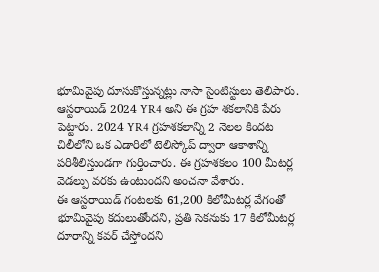భూమివైపు దూసుకొస్తున్నట్లు నాసా సైంటిస్టులు తెలిపారు. ఆస్టరాయిడ్ 2024 YR4 అని ఈ గ్రహ శకలానికి పేరు పెట్టారు. 2024 YR4 గ్రహశకలాన్ని 2 నెలల కిందట చిలీలోని ఒక ఎడారిలో టెలిస్కోప్ ద్వారా ఆకాశాన్ని పరిశీలిస్తుండగా గుర్తించారు. ఈ గ్రహశకలం 100 మీటర్ల వెడల్పు వరకు ఉంటుందని అంచనా వేశారు.
ఈ ఆస్టరాయిడ్ గంటలకు 61,200 కిలోమీటర్ల వేగంతో భూమివైపు కదులుతోందని, ప్రతి సెకనుకు 17 కిలోమీటర్ల దూరాన్ని కవర్ చేస్తోందని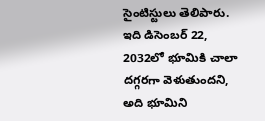సైంటిస్టులు తెలిపారు. ఇది డిసెంబర్ 22, 2032లో భూమికి చాలా దగ్గరగా వెళుతుందని, అది భూమిని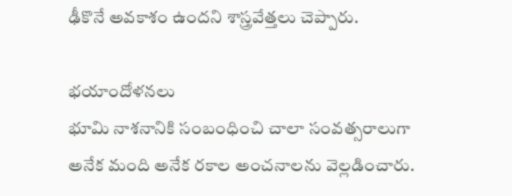ఢీకొనే అవకాశం ఉందని శాస్త్రవేత్తలు చెప్పారు.

భయాందోళనలు
భూమి నాశనానికి సంబంధించి చాలా సంవత్సరాలుగా అనేక మంది అనేక రకాల అంచనాలను వెల్లడించారు.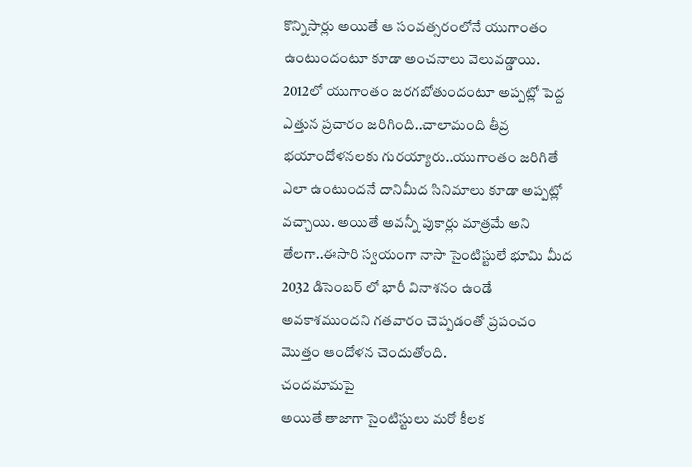కొన్నిసార్లు అయితే ఆ సంవత్సరంలోనే యుగాంతం ఉంటుందంటూ కూడా అంచనాలు వెలువడ్డాయి. 2012లో యుగాంతం జరగబోతుందంటూ అప్పట్లో పెద్ద ఎత్తున ప్రచారం జరిగింది..చాలామంది తీవ్ర భయాందోళనలకు గురయ్యారు..యుగాంతం జరిగితే ఎలా ఉంటుందనే దానిమీద సినిమాలు కూడా అప్పట్లో వచ్చాయి. అయితే అవన్నీ పుకార్లు మాత్రమే అని తేలగా..ఈసారి స్వయంగా నాసా సైంటిస్టులే భూమి మీద 2032 డిసెంబర్ లో భారీ వినాశనం ఉండే అవకాశముందని గతవారం చెప్పడంతో ప్రపంచం మొత్తం ఆందోళన చెందుతోంది.
చందమామపై
అయితే తాజాగా సైంటిస్టులు మరో కీలక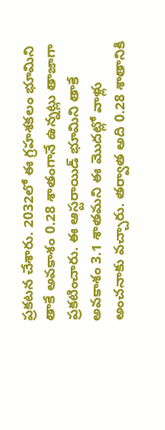ప్రకటన చేశారు. 2032లో ఈ గ్రహశకలం భూమిని తాకే అవకాశం 0.28 శాతంగానే ఉన్నట్లు తాజాగా ప్రకటించారు. ఈ ఆస్టరాయిడ్ భూమిని తాకే అవకాశం 3.1 శాతమని ఈ మొదట్లో వాళ్లు అంచనాకు వచ్చారు. తర్వాత అది 0.28 శాతానికి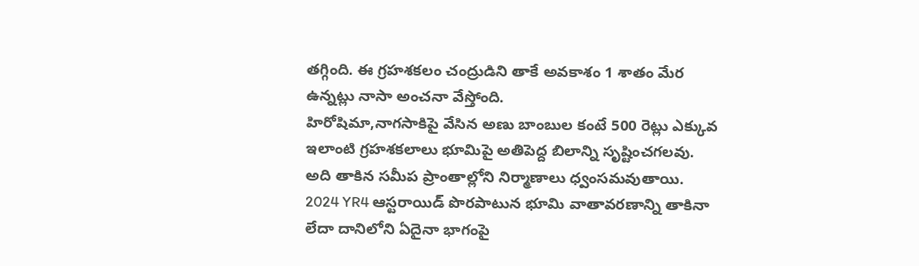తగ్గింది. ఈ గ్రహశకలం చంద్రుడిని తాకే అవకాశం 1 శాతం మేర ఉన్నట్లు నాసా అంచనా వేస్తోంది.
హిరోషిమా,నాగసాకిపై వేసిన అణు బాంబుల కంటే 500 రెట్లు ఎక్కువ
ఇలాంటి గ్రహశకలాలు భూమిపై అతిపెద్ద బిలాన్ని సృష్టించగలవు. అది తాకిన సమీప ప్రాంతాల్లోని నిర్మాణాలు ధ్వంసమవుతాయి. 2024 YR4 ఆస్టరాయిడ్ పొరపాటున భూమి వాతావరణాన్ని తాకినా లేదా దానిలోని ఏదైనా భాగంపై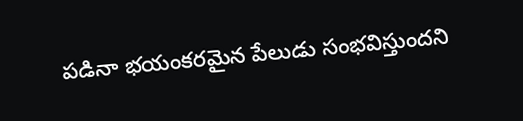పడినా భయంకరమైన పేలుడు సంభవిస్తుందని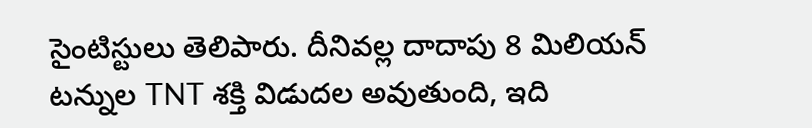సైంటిస్టులు తెలిపారు. దీనివల్ల దాదాపు 8 మిలియన్ టన్నుల TNT శక్తి విడుదల అవుతుంది, ఇది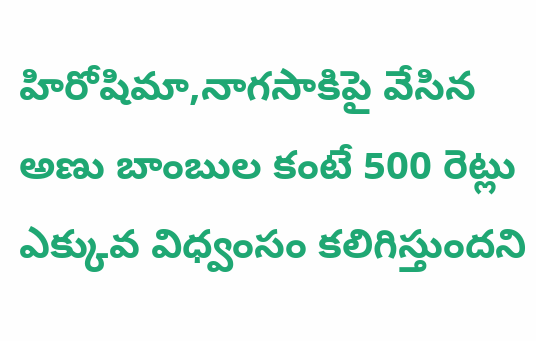హిరోషిమా,నాగసాకిపై వేసిన అణు బాంబుల కంటే 500 రెట్లు ఎక్కువ విధ్వంసం కలిగిస్తుందని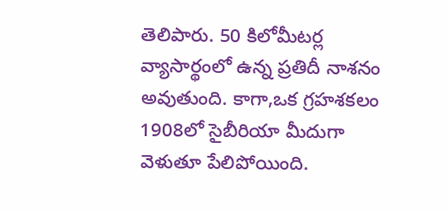తెలిపారు. 50 కిలోమీటర్ల వ్యాసార్థంలో ఉన్న ప్రతిదీ నాశనం అవుతుంది. కాగా,ఒక గ్రహశకలం 1908లో సైబీరియా మీదుగా వెళుతూ పేలిపోయింది.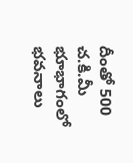దీంతో 500 చ.కి.మీ భూభాగంలో భవనాలు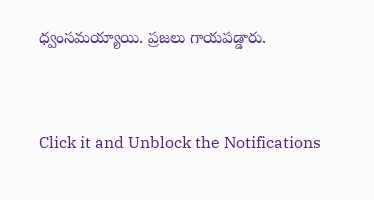ధ్వంసమయ్యాయి. ప్రజలు గాయపడ్డారు.



Click it and Unblock the Notifications